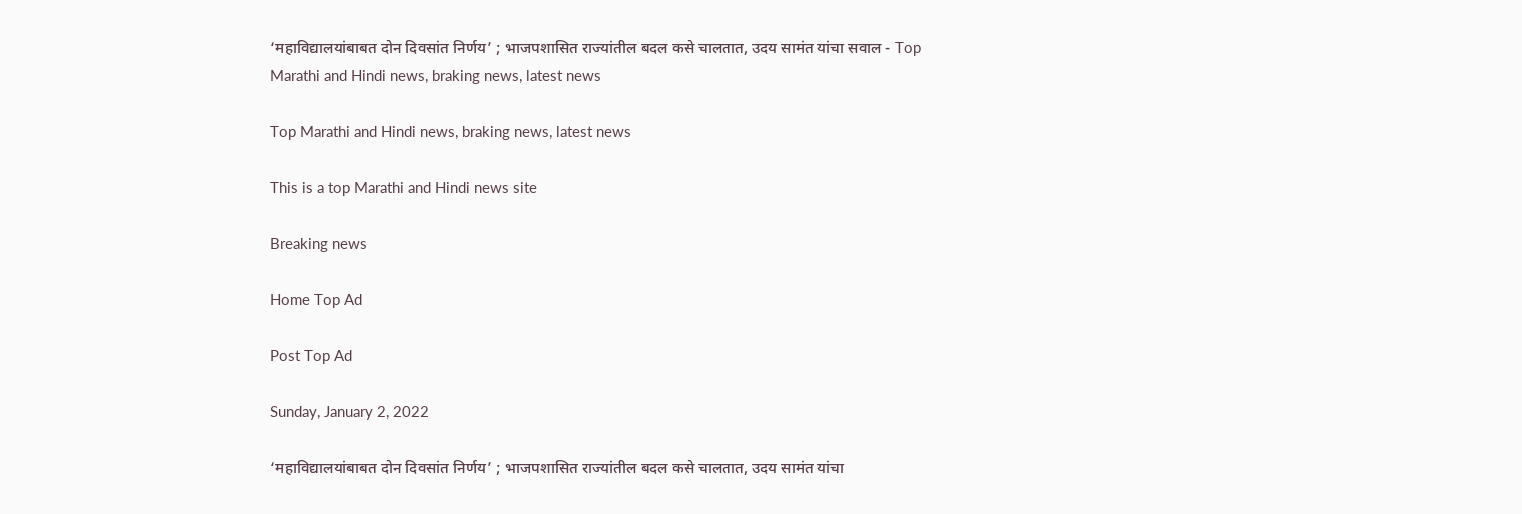‘महाविद्यालयांबाबत दोन दिवसांत निर्णय’ ; भाजपशासित राज्यांतील बदल कसे चालतात, उदय सामंत यांचा सवाल - Top Marathi and Hindi news, braking news, latest news

Top Marathi and Hindi news, braking news, latest news

This is a top Marathi and Hindi news site

Breaking news

Home Top Ad

Post Top Ad

Sunday, January 2, 2022

‘महाविद्यालयांबाबत दोन दिवसांत निर्णय’ ; भाजपशासित राज्यांतील बदल कसे चालतात, उदय सामंत यांचा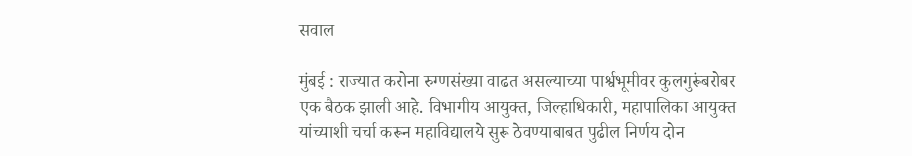सवाल

मुंबई : राज्यात करोना रुग्णसंख्या वाढत असल्याच्या पार्श्वभूमीवर कुलगुरूंबरोबर एक बैठक झाली आहे. विभागीय आयुक्त, जिल्हाधिकारी, महापालिका आयुक्त यांच्याशी चर्चा करून महाविद्यालये सुरू ठेवण्याबाबत पुढील निर्णय दोन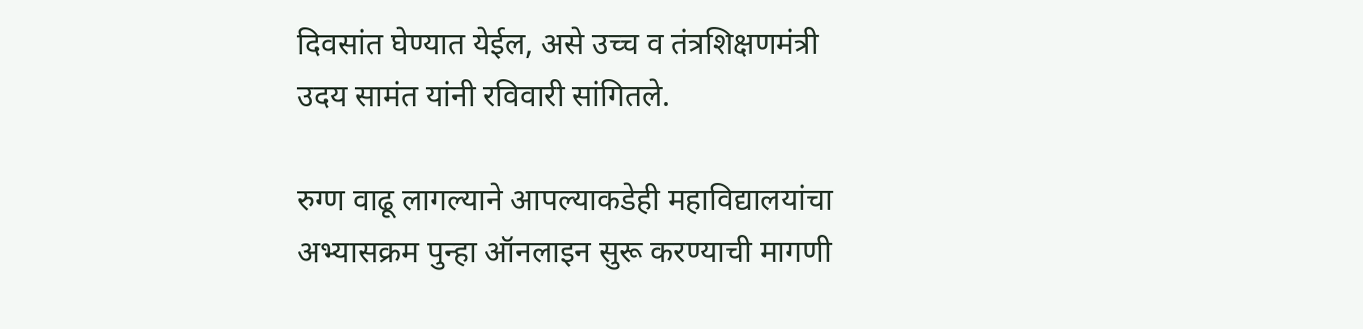दिवसांत घेण्यात येईल, असे उच्च व तंत्रशिक्षणमंत्री उदय सामंत यांनी रविवारी सांगितले.

रुग्ण वाढू लागल्याने आपल्याकडेही महाविद्यालयांचा अभ्यासक्रम पुन्हा ऑनलाइन सुरू करण्याची मागणी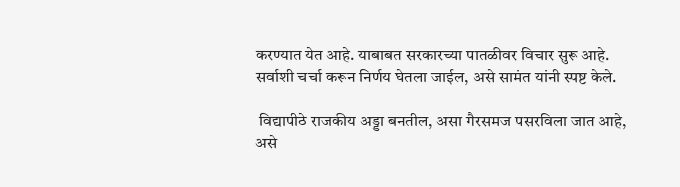करण्यात येत आहे. याबाबत सरकारच्या पातळीवर विचार सुरू आहे. सर्वाशी चर्चा करून निर्णय घेतला जाईल, असे सामंत यांनी स्पष्ट केले.

 विद्यापीठे राजकीय अड्डा बनतील, असा गैरसमज पसरविला जात आहे, असे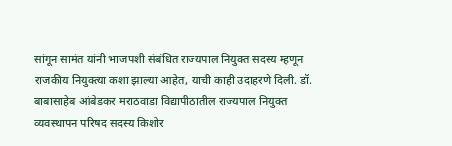सांगून सामंत यांनी भाजपशी संबंधित राज्यपाल नियुक्त सदस्य म्हणून राजकीय नियुक्त्या कशा झाल्या आहेत, याची काही उदाहरणे दिली. डॉ. बाबासाहेब आंबेडकर मराठवाडा विद्यापीठातील राज्यपाल नियुक्त व्यवस्थापन परिषद सदस्य किशोर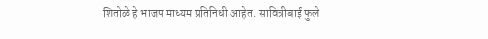शितोळे हे भाजप माध्यम प्रतिनिधी आहेत. सावित्रीबाई फुले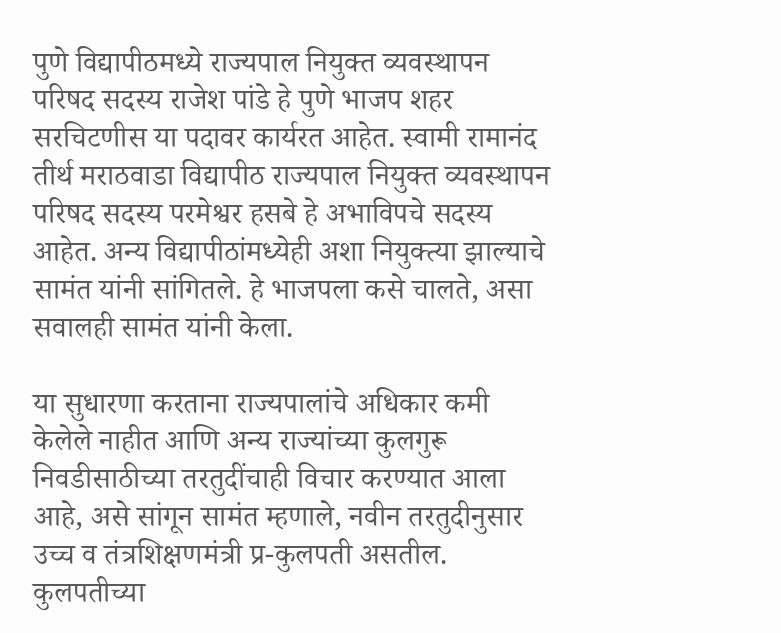पुणे विद्यापीठमध्ये राज्यपाल नियुक्त व्यवस्थापन परिषद सदस्य राजेश पांडे हे पुणे भाजप शहर सरचिटणीस या पदावर कार्यरत आहेत. स्वामी रामानंद तीर्थ मराठवाडा विद्यापीठ राज्यपाल नियुक्त व्यवस्थापन परिषद सदस्य परमेश्वर हसबे हे अभाविपचे सदस्य आहेत. अन्य विद्यापीठांमध्येही अशा नियुक्त्या झाल्याचे सामंत यांनी सांगितले. हे भाजपला कसे चालते, असा सवालही सामंत यांनी केला.

या सुधारणा करताना राज्यपालांचे अधिकार कमी केलेले नाहीत आणि अन्य राज्यांच्या कुलगुरू निवडीसाठीच्या तरतुदींचाही विचार करण्यात आला आहे, असे सांगून सामंत म्हणाले, नवीन तरतुदीनुसार उच्च व तंत्रशिक्षणमंत्री प्र-कुलपती असतील. कुलपतीच्या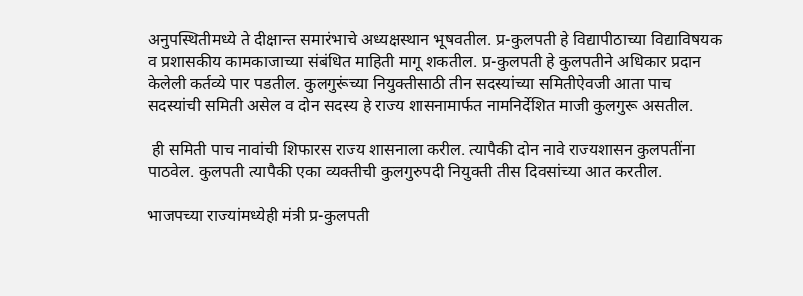अनुपस्थितीमध्ये ते दीक्षान्त समारंभाचे अध्यक्षस्थान भूषवतील. प्र-कुलपती हे विद्यापीठाच्या विद्याविषयक व प्रशासकीय कामकाजाच्या संबंधित माहिती मागू शकतील. प्र-कुलपती हे कुलपतीने अधिकार प्रदान केलेली कर्तव्ये पार पडतील. कुलगुरूंच्या नियुक्तीसाठी तीन सदस्यांच्या समितीऐवजी आता पाच सदस्यांची समिती असेल व दोन सदस्य हे राज्य शासनामार्फत नामनिर्देशित माजी कुलगुरू असतील.

 ही समिती पाच नावांची शिफारस राज्य शासनाला करील. त्यापैकी दोन नावे राज्यशासन कुलपतींना पाठवेल. कुलपती त्यापैकी एका व्यक्तीची कुलगुरुपदी नियुक्ती तीस दिवसांच्या आत करतील.

भाजपच्या राज्यांमध्येही मंत्री प्र-कुलपती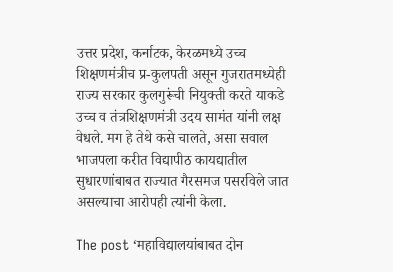उत्तर प्रदेश, कर्नाटक, केरळमध्ये उच्च शिक्षणमंत्रीच प्र-कुलपती असून गुजरातमध्येही राज्य सरकार कुलगुरूंची नियुक्ती करते याकडे उच्च व तंत्रशिक्षणमंत्री उदय सामंत यांनी लक्ष वेधले. मग हे तेथे कसे चालते, असा सवाल भाजपला करीत विद्यापीठ कायद्यातील सुधारणांबाबत राज्यात गैरसमज पसरविले जात असल्याचा आरोपही त्यांनी केला.

The post ‘महाविद्यालयांबाबत दोन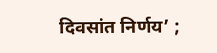दिवसांत निर्णय’ ;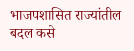भाजपशासित राज्यांतील बदल कसे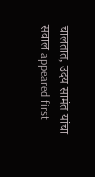चालतात, उदय सामंत यांचा सवाल appeared first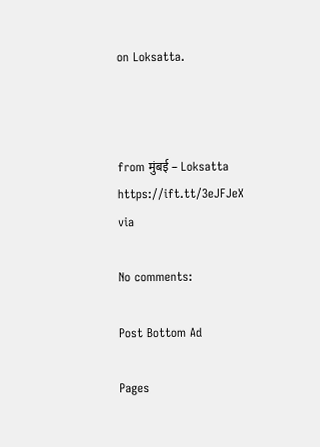on Loksatta.



from मुंबई – Loksatta https://ift.tt/3eJFJeX
via

No comments:

Post Bottom Ad

Pages